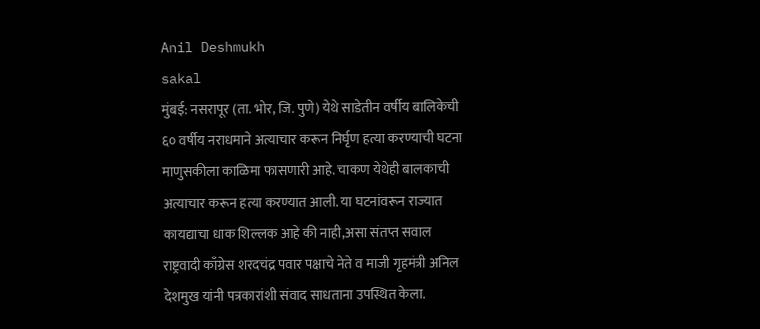Anil Deshmukh
sakal
मुंबई: नसरापूर (ता. भोर, जि. पुणे) येथे साडेतीन वर्षीय बालिकेची ६० वर्षीय नराधमाने अत्याचार करून निर्घृण हत्या करण्याची घटना माणुसकीला काळिमा फासणारी आहे. चाकण येथेही बालकाची अत्याचार करून हत्या करण्यात आली. या घटनांवरून राज्यात कायद्याचा धाक शिल्लक आहे की नाही,असा संतप्त सवाल राष्ट्रवादी काँग्रेस शरदचंद्र पवार पक्षाचे नेते व माजी गृहमंत्री अनिल देशमुख यांनी पत्रकारांशी संवाद साधताना उपस्थित केला.